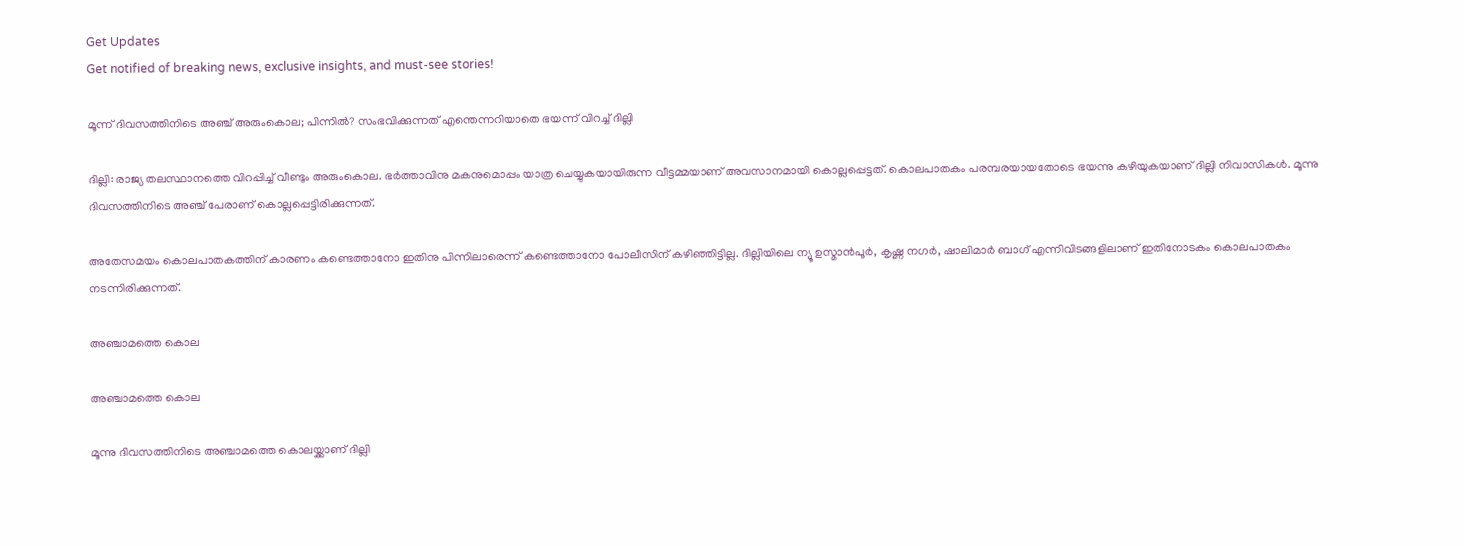Get Updates
Get notified of breaking news, exclusive insights, and must-see stories!

മൂന്ന് ദിവസത്തിനിടെ അഞ്ച് അരുംകൊല; പിന്നില്‍? സംഭവിക്കുന്നത് എന്തെന്നറിയാതെ ഭയന്ന് വിറച്ച് ദില്ലി

ദില്ലി: രാജ്യ തലസ്ഥാനത്തെ വിറപ്പിച്ച് വീണ്ടും അരുംകൊല. ഭര്‍ത്താവിനു മകനുമൊപ്പം യാത്ര ചെയ്യുകയായിരുന്ന വീട്ടമ്മയാണ് അവസാനമായി കൊല്ലപ്പെട്ടത്. കൊലപാതകം പരമ്പരയായതോടെ ഭയന്നു കഴിയുകയാണ് ദില്ലി നിവാസികള്‍. മൂന്നു ദിവസത്തിനിടെ അഞ്ച് പേരാണ് കൊല്ലപ്പെട്ടിരിക്കുന്നത്.

അതേസമയം കൊലപാതകത്തിന് കാരണം കണ്ടെത്താനോ ഇതിനു പിന്നിലാരെന്ന് കണ്ടെത്താനോ പോലീസിന് കഴിഞ്ഞിട്ടില്ല. ദില്ലിയിലെ ന്യൂ ഉസ്മാന്‍പൂര്‍, കൃഷ്ണ നഗര്‍, ഷാലിമാര്‍ ബാഗ് എന്നിവിടങ്ങളിലാണ് ഇതിനോടകം കൊലപാതകം നടന്നിരിക്കുന്നത്.

അഞ്ചാമത്തെ കൊല

അഞ്ചാമത്തെ കൊല

മൂന്നു ദിവസത്തിനിടെ അഞ്ചാമത്തെ കൊലയ്ക്കാണ് ദില്ലി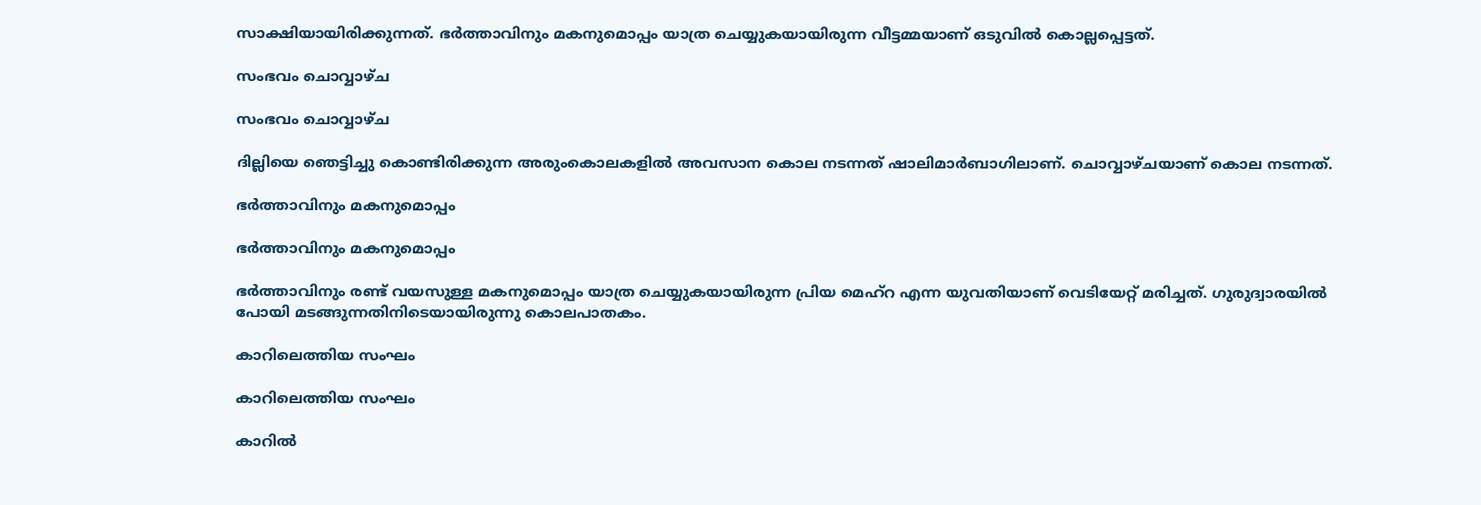സാക്ഷിയായിരിക്കുന്നത്. ഭര്‍ത്താവിനും മകനുമൊപ്പം യാത്ര ചെയ്യുകയായിരുന്ന വീട്ടമ്മയാണ് ഒടുവില്‍ കൊല്ലപ്പെട്ടത്.

സംഭവം ചൊവ്വാഴ്ച

സംഭവം ചൊവ്വാഴ്ച

ദില്ലിയെ ഞെട്ടിച്ചു കൊണ്ടിരിക്കുന്ന അരുംകൊലകളില്‍ അവസാന കൊല നടന്നത് ഷാലിമാര്‍ബാഗിലാണ്. ചൊവ്വാഴ്ചയാണ് കൊല നടന്നത്.

ഭര്‍ത്താവിനും മകനുമൊപ്പം

ഭര്‍ത്താവിനും മകനുമൊപ്പം

ഭര്‍ത്താവിനും രണ്ട് വയസുള്ള മകനുമൊപ്പം യാത്ര ചെയ്യുകയായിരുന്ന പ്രിയ മെഹ്‌റ എന്ന യുവതിയാണ് വെടിയേറ്റ് മരിച്ചത്. ഗുരുദ്വാരയില്‍ പോയി മടങ്ങുന്നതിനിടെയായിരുന്നു കൊലപാതകം.

കാറിലെത്തിയ സംഘം

കാറിലെത്തിയ സംഘം

കാറില്‍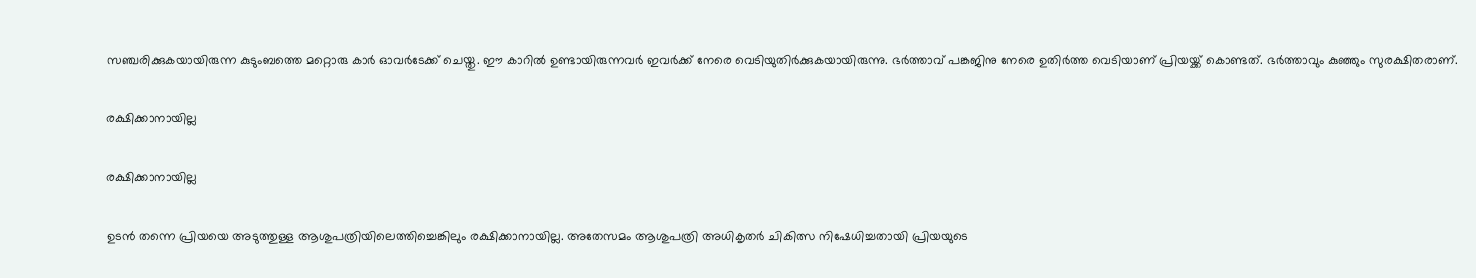സഞ്ചരിക്കുകയായിരുന്ന കുടുംബത്തെ മറ്റൊരു കാര്‍ ഓവര്‍ടേക്ക് ചെയ്തു. ഈ കാറില്‍ ഉണ്ടായിരുന്നവര്‍ ഇവര്‍ക്ക് നേരെ വെടിയുതിര്‍ക്കുകയായിരുന്നു. ഭര്‍ത്താവ് പങ്കജിനു നേരെ ഉതിര്‍ത്ത വെടിയാണ് പ്രിയയ്ക്ക് കൊണ്ടത്. ഭര്‍ത്താവും കുഞ്ഞും സുരക്ഷിതരാണ്.

രക്ഷിക്കാനായില്ല

രക്ഷിക്കാനായില്ല

ഉടന്‍ തന്നെ പ്രിയയെ അടുത്തുള്ള ആശുപത്രിയിലെത്തിച്ചെങ്കിലും രക്ഷിക്കാനായില്ല. അതേസമം ആശുപത്രി അധികൃതര്‍ ചികിത്സ നിഷേധിച്ചതായി പ്രിയയുടെ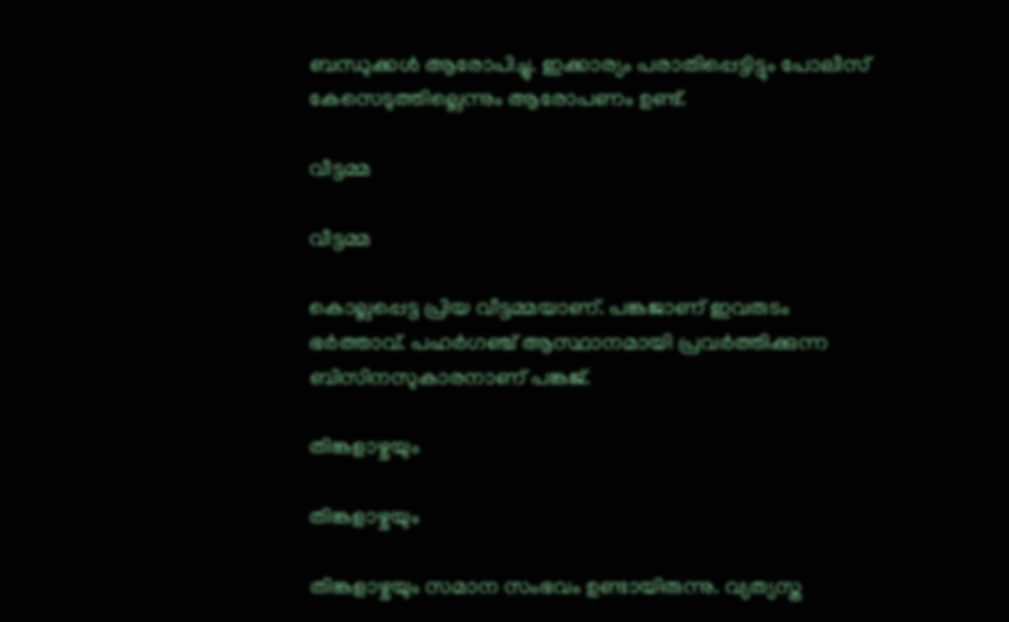ബന്ധുക്കള്‍ ആരോപിച്ചു. ഇക്കാര്യം പരാതിപ്പെട്ടിട്ടും പോലീസ് കേസെടുത്തില്ലെന്നും ആരോപണം ഉണ്ട്.

വീട്ടമ്മ

വീട്ടമ്മ

കൊല്ലപ്പെട്ട പ്രിയ വീട്ടമ്മയാണ്. പങ്കജാണ് ഇവരുടം ഭര്‍ത്താവ്. പഹര്‍ഗഞ്ച് ആസ്ഥാനമായി പ്രവര്‍ത്തിക്കുന്ന ബിസിനസുകാരനാണ് പങ്കജ്.

തിങ്കളാഴ്ചയും

തിങ്കളാഴ്ചയും

തിങ്കളാഴ്ചയും സമാന സംഭവം ഉണ്ടായിരുന്നു. വ്യത്യസ്ത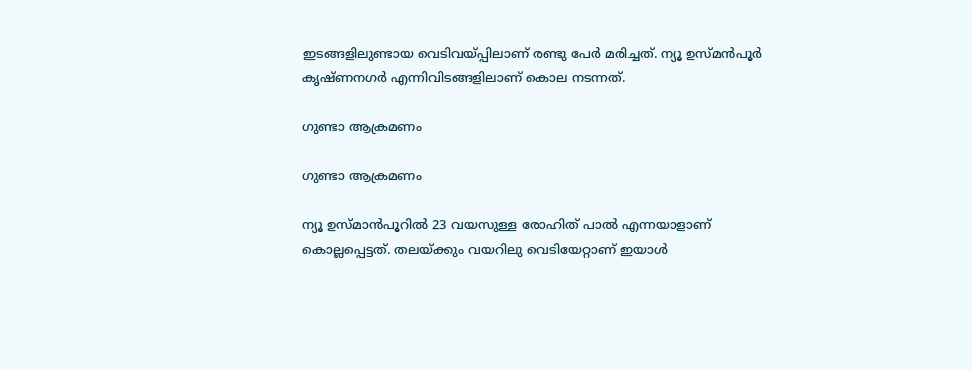ഇടങ്ങളിലുണ്ടായ വെടിവയ്പ്പിലാണ് രണ്ടു പേര്‍ മരിച്ചത്. ന്യൂ ഉസ്മന്‍പൂര്‍ കൃഷ്ണനഗര്‍ എന്നിവിടങ്ങളിലാണ് കൊല നടന്നത്.

ഗുണ്ടാ ആക്രമണം

ഗുണ്ടാ ആക്രമണം

ന്യൂ ഉസ്മാന്‍പൂറില്‍ 23 വയസുള്ള രോഹിത് പാല്‍ എന്നയാളാണ് കൊല്ലപ്പെട്ടത്. തലയ്ക്കും വയറിലു വെടിയേറ്റാണ് ഇയാള്‍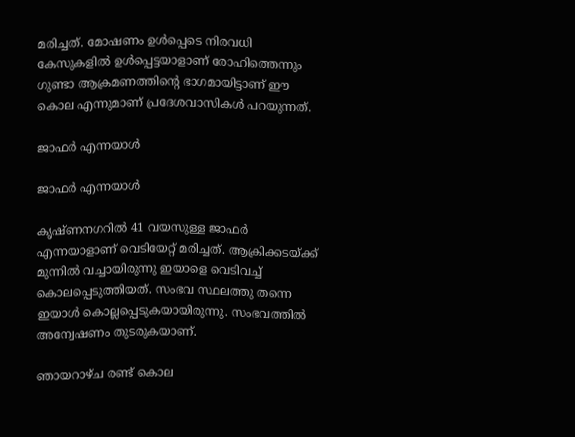മരിച്ചത്. മോഷണം ഉള്‍പ്പെടെ നിരവധി കേസുകളില്‍ ഉള്‍പ്പെട്ടയാളാണ് രോഹിത്തെന്നും ഗുണ്ടാ ആക്രമണത്തിന്റെ ഭാഗമായിട്ടാണ് ഈ കൊല എന്നുമാണ് പ്രദേശവാസികള്‍ പറയുന്നത്.

ജാഫര്‍ എന്നയാള്‍

ജാഫര്‍ എന്നയാള്‍

കൃഷ്ണനഗറില്‍ 41 വയസുള്ള ജാഫര്‍ എന്നയാളാണ് വെടിയേറ്റ് മരിച്ചത്. ആക്രിക്കടയ്ക്ക് മുന്നില്‍ വച്ചായിരുന്നു ഇയാളെ വെടിവച്ച് കൊലപ്പെടുത്തിയത്. സംഭവ സ്ഥലത്തു തന്നെ ഇയാള്‍ കൊല്ലപ്പെടുകയായിരുന്നു. സംഭവത്തില്‍ അന്വേഷണം തുടരുകയാണ്.

ഞായറാഴ്ച രണ്ട് കൊല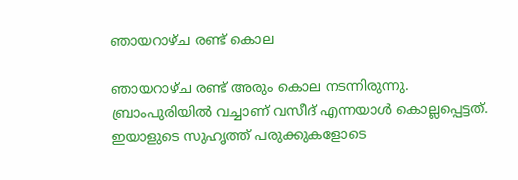ഞായറാഴ്ച രണ്ട് കൊല

ഞായറാഴ്ച രണ്ട് അരും കൊല നടന്നിരുന്നു. ബ്രാംപുരിയില്‍ വച്ചാണ് വസീദ് എന്നയാള്‍ കൊല്ലപ്പെട്ടത്. ഇയാളുടെ സുഹൃത്ത് പരുക്കുകളോടെ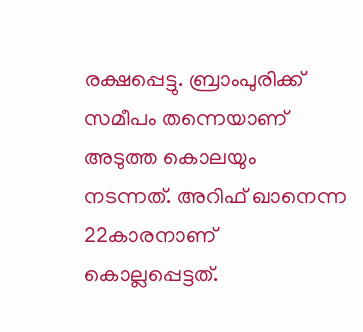രക്ഷപ്പെട്ടു. ബ്രാംപുരിക്ക് സമീപം തന്നെയാണ് അടുത്ത കൊലയും നടന്നത്. അറിഫ് ഖാനെന്ന 22കാരനാണ് കൊല്ലപ്പെട്ടത്.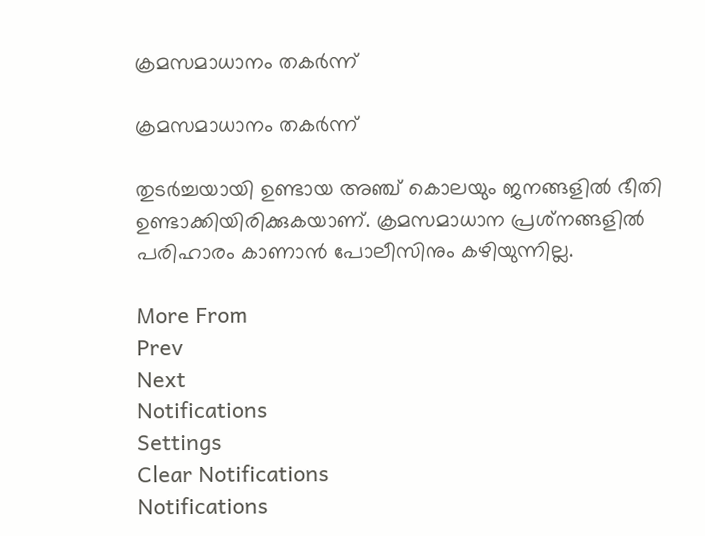ക്രമസമാധാനം തകര്‍ന്ന്

ക്രമസമാധാനം തകര്‍ന്ന്

തുടര്‍ച്ചയായി ഉണ്ടായ അഞ്ച് കൊലയും ജനങ്ങളില്‍ ഭീതി ഉണ്ടാക്കിയിരിക്കുകയാണ്. ക്രമസമാധാന പ്രശ്‌നങ്ങളില്‍ പരിഹാരം കാണാന്‍ പോലീസിനും കഴിയുന്നില്ല.

More From
Prev
Next
Notifications
Settings
Clear Notifications
Notifications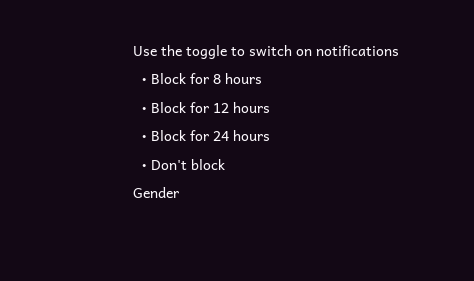Use the toggle to switch on notifications
  • Block for 8 hours
  • Block for 12 hours
  • Block for 24 hours
  • Don't block
Gender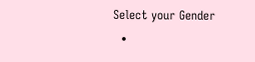Select your Gender
  •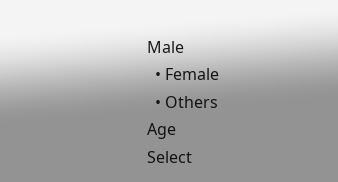Male
  • Female
  • Others
Age
Select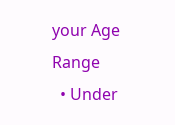your Age Range
  • Under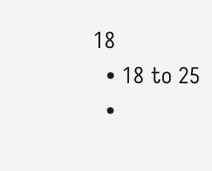18
  • 18 to 25
  •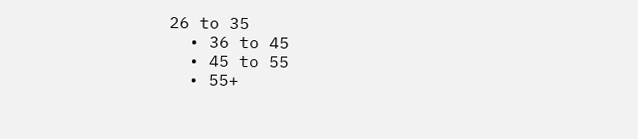26 to 35
  • 36 to 45
  • 45 to 55
  • 55+